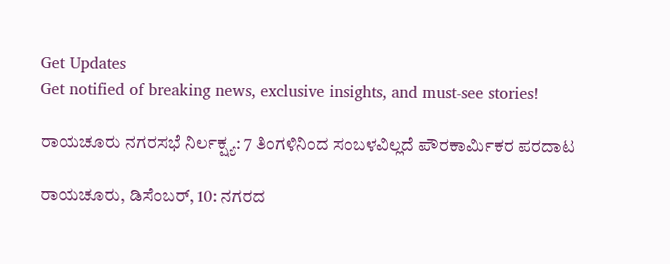Get Updates
Get notified of breaking news, exclusive insights, and must-see stories!

ರಾಯಚೂರು ನಗರಸಭೆ ನಿರ್ಲಕ್ಷ್ಯ: 7 ತಿಂಗಳಿನಿಂದ ಸಂಬಳವಿಲ್ಲದೆ ಪೌರಕಾರ್ಮಿಕರ ಪರದಾಟ

ರಾಯಚೂರು, ಡಿಸೆಂಬರ್‌, 10: ನಗರದ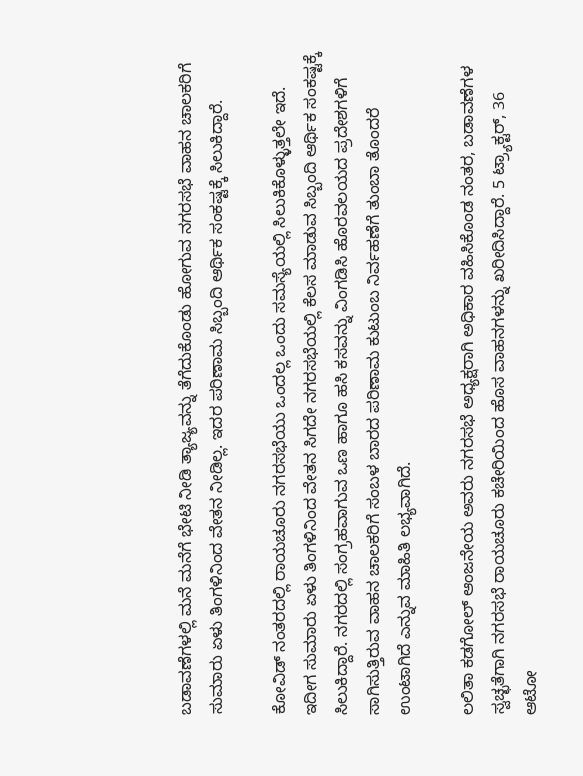ಬಡಾವಣೆಗಳಲ್ಲಿ ಮನೆ ಮನೆಗೆ ಭೇಟಿ ನೀಡಿ ತ್ಯಾಜ್ಯವನ್ನು ತೆಗೆದುಕೊಂಡು ಹೋಗುವ ನಗರಸಭೆ ವಾಹನ ಚಾಲಕರಿಗೆ ಸುಮಾರು ಏಳು ತಿಂಗಳಿನಿಂದ ವೇತನ ನೀಡಿಲ್ಲ. ಇದರ ಪರಿಣಾಮ ಸಿಬ್ಬಂದಿ ಆರ್ಥಿಕ ಸಂಕಷ್ಟಕ್ಕೆ ಸಿಲುಕಿದ್ದಾರೆ.

ಕೋವಿಡ್ ನಂತರದಲ್ಲಿ ರಾಯಚೂರು ನಗರಸಭೆಯು ಒಂದಲ್ಲ ಒಂದು ಸಮಸ್ಯೆಯಲ್ಲಿ ಸಿಲುಕಿಕೊಳ್ಳುತ್ತಲೇ ಇದೆ. ಇದೀಗ ಸುಮಾರು ಏಳು ತಿಂಗಳಿನಿಂದ ವೇತನ ಸಿಗದೇ ನಗರಸಭೆಯಲ್ಲಿ ಕೆಲಸ ಮಾಡುವ ಸಿಬ್ಬಂದಿ ಆರ್ಥಿಕ ಸಂಕಷ್ಟಕ್ಕೆ ಸಿಲುಕಿದ್ದಾರೆ. ನಗರದಲ್ಲಿ ಸಂಗ್ರಹವಾಗುವ ಒಣ ಹಾಗೂ ಹಸಿ ಕಸವನ್ನು ವಿಂಗಡಿಸಿ ಹೊರವಲಯದ ಪ್ರದೇಶಗಳಿಗೆ ಸಾಗಿಸುತ್ತಿರುವ ವಾಹನ ಚಾಲಕರಿಗೆ ಸಂಬಳ ಬಾರದ ಪರಿಣಾಮ ಕುಟುಂಬ ನಿರ್ವಹಣೆಗೆ ತುಂಬಾ ತೊಂದರೆ ಉಂಟಾಗಿದೆ ಎನ್ನುವ ಮಾಹಿತಿ ಲಭ್ಯವಾಗಿದೆ.

ಲಲಿತಾ ಕಡಗೋಲ್ ಆಂಜನೇಯ ಅವರು ನಗರಸಭೆ ಅಧ್ಯಕ್ಷರಾಗಿ ಅಧಿಕಾರ ವಹಿಸಿಕೊಂಡ ನಂತರ, ಬಡಾವಣೆಗಳ ಸ್ವಚ್ಛತೆಗಾಗಿ ನಗರಸಭೆ ರಾಯಚೂರು ಕಚೇರಿಯಿಂದ ಹೊಸ ವಾಹನಗಳನ್ನು ಖರೀದಿಸಿದ್ದಾರೆ. 5 ಟ್ರ್ಯಾಕ್ಟರ್‌, 36 ಆಟೋ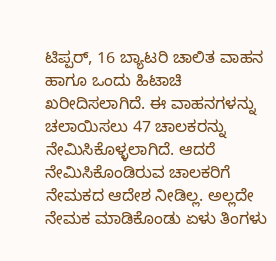ಟಿಪ್ಪರ್, 16 ಬ್ಯಾಟರಿ ಚಾಲಿತ ವಾಹನ ಹಾಗೂ ಒಂದು ಹಿಟಾಚಿ ಖರೀದಿಸಲಾಗಿದೆ. ಈ ವಾಹನಗಳನ್ನು ಚಲಾಯಿಸಲು 47 ಚಾಲಕರನ್ನು ನೇಮಿಸಿಕೊಳ್ಳಲಾಗಿದೆ. ಆದರೆ ನೇಮಿಸಿಕೊಂಡಿರುವ ಚಾಲಕರಿಗೆ ನೇಮಕದ ಆದೇಶ ನೀಡಿಲ್ಲ. ಅಲ್ಲದೇ ನೇಮಕ ಮಾಡಿಕೊಂಡು ಏಳು ತಿಂಗಳು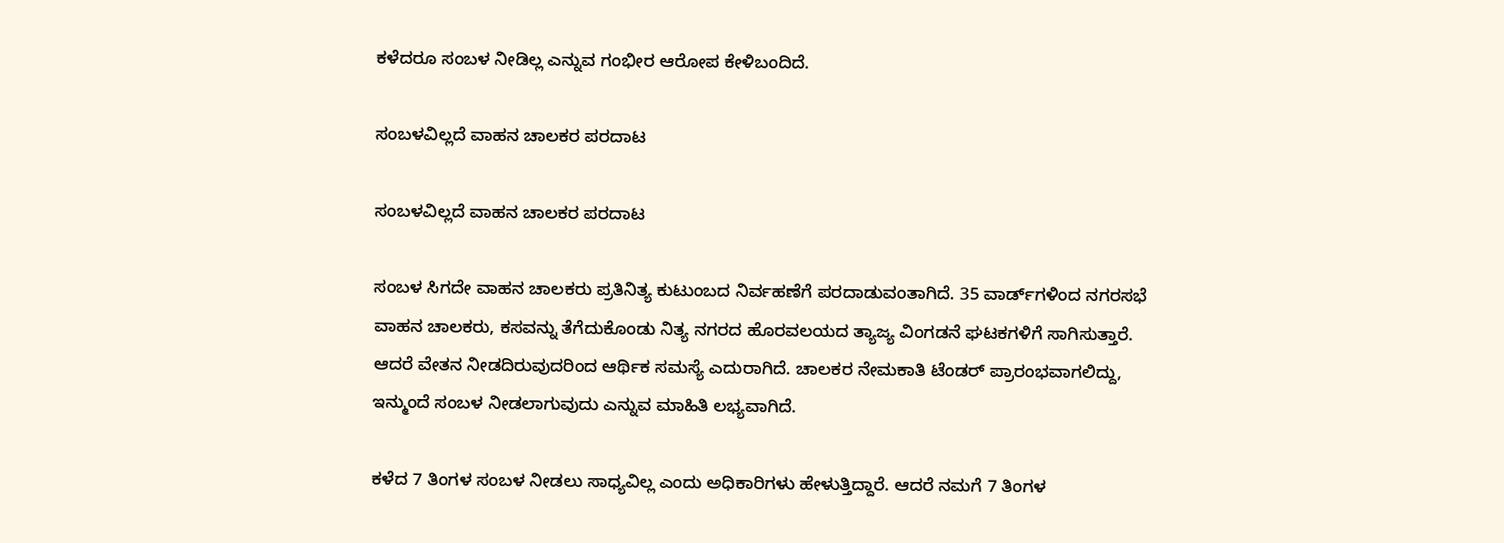ಕಳೆದರೂ ಸಂಬಳ ನೀಡಿಲ್ಲ ಎನ್ನುವ ಗಂಭೀರ ಆರೋಪ ಕೇಳಿಬಂದಿದೆ.

ಸಂಬಳವಿಲ್ಲದೆ ವಾಹನ ಚಾಲಕರ ಪರದಾಟ

ಸಂಬಳವಿಲ್ಲದೆ ವಾಹನ ಚಾಲಕರ ಪರದಾಟ

ಸಂಬಳ ಸಿಗದೇ ವಾಹನ ಚಾಲಕರು ಪ್ರತಿನಿತ್ಯ ಕುಟುಂಬದ ನಿರ್ವಹಣೆಗೆ ಪರದಾಡುವಂತಾಗಿದೆ. 35 ವಾರ್ಡ್‌ಗಳಿಂದ ನಗರಸಭೆ ವಾಹನ ಚಾಲಕರು, ಕಸವನ್ನು ತೆಗೆದುಕೊಂಡು ನಿತ್ಯ ನಗರದ ಹೊರವಲಯದ ತ್ಯಾಜ್ಯ ವಿಂಗಡನೆ ಘಟಕಗಳಿಗೆ ಸಾಗಿಸುತ್ತಾರೆ. ಆದರೆ ವೇತನ ನೀಡದಿರುವುದರಿಂದ ಆರ್ಥಿಕ ಸಮಸ್ಯೆ ಎದುರಾಗಿದೆ. ಚಾಲಕರ ನೇಮಕಾತಿ ಟೆಂಡರ್ ಪ್ರಾರಂಭವಾಗಲಿದ್ದು, ಇನ್ಮುಂದೆ ಸಂಬಳ ನೀಡಲಾಗುವುದು ಎನ್ನುವ ಮಾಹಿತಿ ಲಭ್ಯವಾಗಿದೆ.

ಕಳೆದ 7 ತಿಂಗಳ ಸಂಬಳ ನೀಡಲು ಸಾಧ್ಯವಿಲ್ಲ ಎಂದು ಅಧಿಕಾರಿಗಳು ಹೇಳುತ್ತಿದ್ದಾರೆ. ಆದರೆ ನಮಗೆ 7 ತಿಂಗಳ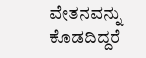ವೇತನವನ್ನು ಕೊಡದಿದ್ದರೆ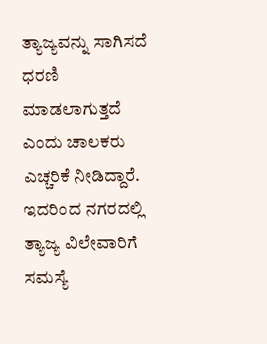ತ್ಯಾಜ್ಯವನ್ನು ಸಾಗಿಸದೆ ಧರಣಿ ಮಾಡಲಾಗುತ್ತದೆ ಎಂದು ಚಾಲಕರು ಎಚ್ಚರಿಕೆ ನೀಡಿದ್ದಾರೆ. ಇದರಿಂದ ನಗರದಲ್ಲಿ ತ್ಯಾಜ್ಯ ವಿಲೇವಾರಿಗೆ ಸಮಸ್ಯೆ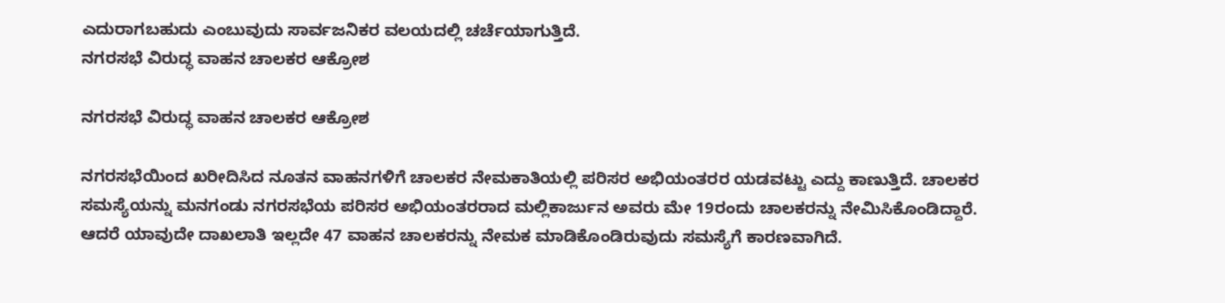ಎದುರಾಗಬಹುದು ಎಂಬುವುದು ಸಾರ್ವಜನಿಕರ ವಲಯದಲ್ಲಿ ಚರ್ಚೆಯಾಗುತ್ತಿದೆ.
ನಗರಸಭೆ ವಿರುದ್ಧ ವಾಹನ ಚಾಲಕರ ಆಕ್ರೋಶ

ನಗರಸಭೆ ವಿರುದ್ಧ ವಾಹನ ಚಾಲಕರ ಆಕ್ರೋಶ

ನಗರಸಭೆಯಿಂದ ಖರೀದಿಸಿದ ನೂತನ ವಾಹನಗಳಿಗೆ ಚಾಲಕರ ನೇಮಕಾತಿಯಲ್ಲಿ ಪರಿಸರ ಅಭಿಯಂತರರ ಯಡವಟ್ಟು ಎದ್ದು ಕಾಣುತ್ತಿದೆ. ಚಾಲಕರ ಸಮಸ್ಯೆಯನ್ನು ಮನಗಂಡು ನಗರಸಭೆಯ ಪರಿಸರ ಅಭಿಯಂತರರಾದ ಮಲ್ಲಿಕಾರ್ಜುನ ಅವರು ಮೇ 19ರಂದು ಚಾಲಕರನ್ನು ನೇಮಿಸಿಕೊಂಡಿದ್ದಾರೆ. ಆದರೆ ಯಾವುದೇ ದಾಖಲಾತಿ ಇಲ್ಲದೇ 47 ವಾಹನ ಚಾಲಕರನ್ನು ನೇಮಕ ಮಾಡಿಕೊಂಡಿರುವುದು ಸಮಸ್ಯೆಗೆ ಕಾರಣವಾಗಿದೆ.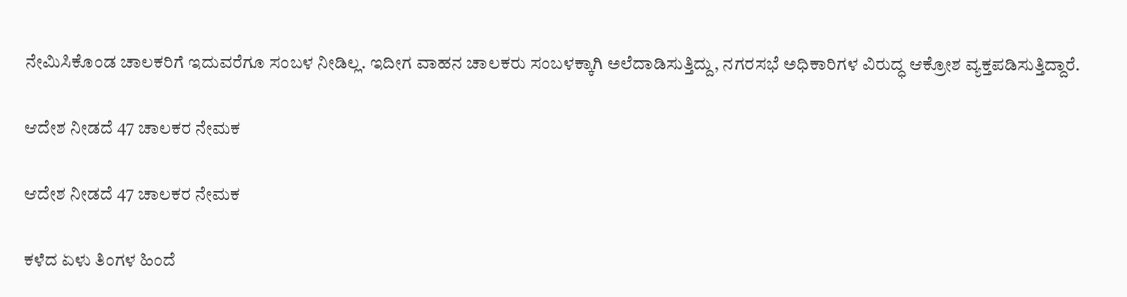ನೇಮಿಸಿಕೊಂಡ ಚಾಲಕರಿಗೆ ಇದುವರೆಗೂ ಸಂಬಳ ನೀಡಿಲ್ಲ. ಇದೀಗ ವಾಹನ ಚಾಲಕರು ಸಂಬಳಕ್ಕಾಗಿ ಅಲೆದಾಡಿಸುತ್ತಿದ್ದು, ನಗರಸಭೆ ಅಧಿಕಾರಿಗಳ ವಿರುದ್ಧ ಆಕ್ರೋಶ ವ್ಯಕ್ತಪಡಿಸುತ್ತಿದ್ದಾರೆ.

ಆದೇಶ ನೀಡದೆ 47 ಚಾಲಕರ ನೇಮಕ

ಆದೇಶ ನೀಡದೆ 47 ಚಾಲಕರ ನೇಮಕ

ಕಳೆದ ಏಳು ತಿಂಗಳ ಹಿಂದೆ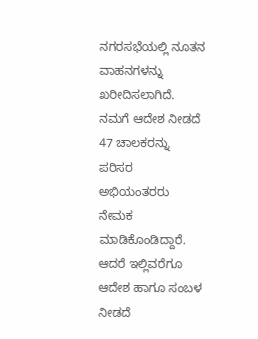ನಗರಸಭೆಯಲ್ಲಿ ನೂತನ ವಾಹನಗಳನ್ನು ಖರೀದಿಸಲಾಗಿದೆ. ನಮಗೆ ಆದೇಶ ನೀಡದೆ 47 ಚಾಲಕರನ್ನು ಪರಿಸರ ಅಭಿಯಂತರರು ನೇಮಕ ಮಾಡಿಕೊಂಡಿದ್ದಾರೆ. ಆದರೆ ಇಲ್ಲಿವರೆಗೂ ಆದೇಶ ಹಾಗೂ ಸಂಬಳ ನೀಡದೆ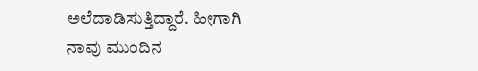ಅಲೆದಾಡಿಸುತ್ತಿದ್ದಾರೆ. ಹೀಗಾಗಿ ನಾವು ಮುಂದಿನ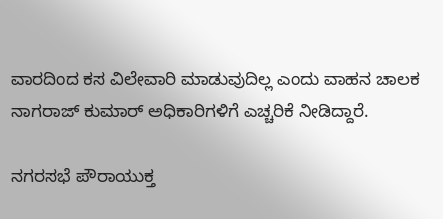ವಾರದಿಂದ ಕಸ ವಿಲೇವಾರಿ ಮಾಡುವುದಿಲ್ಲ ಎಂದು ವಾಹನ ಚಾಲಕ ನಾಗರಾಜ್‌ ಕುಮಾರ್‌ ಅಧಿಕಾರಿಗಳಿಗೆ ಎಚ್ಚರಿಕೆ ನೀಡಿದ್ದಾರೆ.

ನಗರಸಭೆ ಪೌರಾಯುಕ್ತ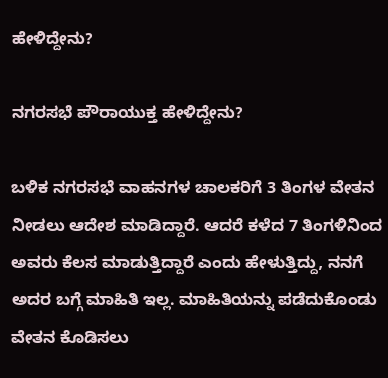ಹೇಳಿದ್ದೇನು?

ನಗರಸಭೆ ಪೌರಾಯುಕ್ತ ಹೇಳಿದ್ದೇನು?

ಬಳಿಕ ನಗರಸಭೆ ವಾಹನಗಳ ಚಾಲಕರಿಗೆ 3 ತಿಂಗಳ ವೇತನ ನೀಡಲು ಆದೇಶ ಮಾಡಿದ್ದಾರೆ. ಆದರೆ ಕಳೆದ 7 ತಿಂಗಳಿನಿಂದ ಅವರು ಕೆಲಸ ಮಾಡುತ್ತಿದ್ದಾರೆ ಎಂದು ಹೇಳುತ್ತಿದ್ದು, ನನಗೆ ಅದರ ಬಗ್ಗೆ ಮಾಹಿತಿ ಇಲ್ಲ. ಮಾಹಿತಿಯನ್ನು ಪಡೆದುಕೊಂಡು ವೇತನ ಕೊಡಿಸಲು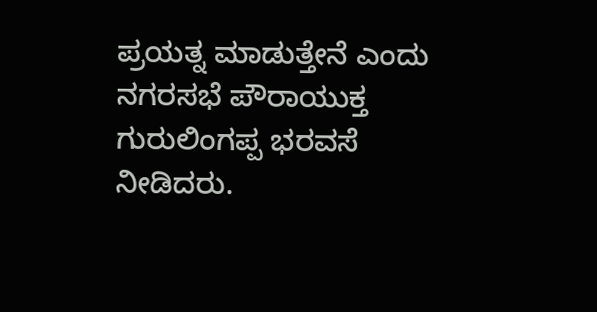ಪ್ರಯತ್ನ ಮಾಡುತ್ತೇನೆ ಎಂದು ನಗರಸಭೆ ಪೌರಾಯುಕ್ತ ಗುರುಲಿಂಗಪ್ಪ ಭರವಸೆ ನೀಡಿದರು.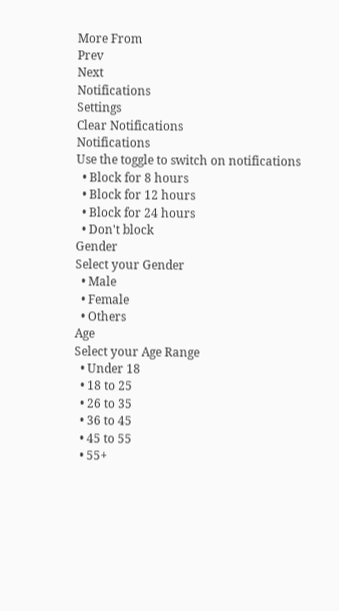More From
Prev
Next
Notifications
Settings
Clear Notifications
Notifications
Use the toggle to switch on notifications
  • Block for 8 hours
  • Block for 12 hours
  • Block for 24 hours
  • Don't block
Gender
Select your Gender
  • Male
  • Female
  • Others
Age
Select your Age Range
  • Under 18
  • 18 to 25
  • 26 to 35
  • 36 to 45
  • 45 to 55
  • 55+